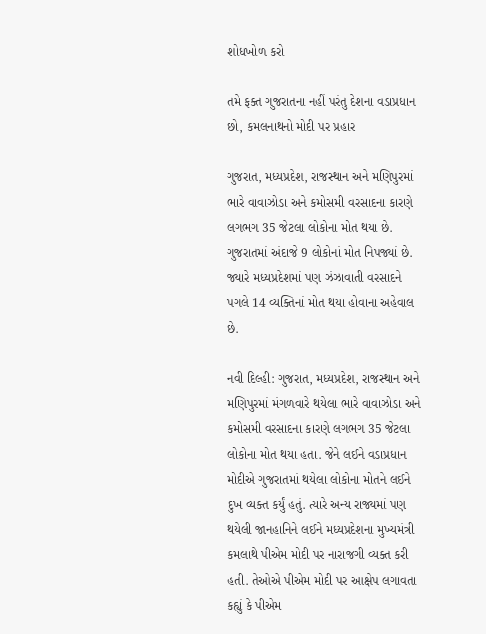શોધખોળ કરો

તમે ફક્ત ગુજરાતના નહીં પરંતુ દેશના વડાપ્રધાન છો, કમલનાથનો મોદી પર પ્રહાર

ગુજરાત, મધ્યપ્રદેશ, રાજસ્થાન અને મણિપુરમાં ભારે વાવાઝોડા અને કમોસમી વરસાદના કારણે લગભગ 35 જેટલા લોકોના મોત થયા છે. ગુજરાતમાં અંદાજે 9 લોકોનાં મોત નિપજ્યાં છે. જ્યારે મધ્યપ્રદેશમાં પણ ઝંઝાવાતી વરસાદને પગલે 14 વ્યક્તિનાં મોત થયા હોવાના અહેવાલ છે.

નવી દિલ્હી: ગુજરાત, મધ્યપ્રદેશ, રાજસ્થાન અને મણિપુરમાં મંગળવારે થયેલા ભારે વાવાઝોડા અને કમોસમી વરસાદના કારણે લગભગ 35 જેટલા લોકોના મોત થયા હતા. જેને લઈને વડાપ્રધાન મોદીએ ગુજરાતમાં થયેલા લોકોના મોતને લઈને દુખ વ્યક્ત કર્યું હતું. ત્યારે અન્ય રાજ્યમાં પણ થયેલી જાનહાનિને લઈને મધ્યપ્રદેશના મુખ્યમંત્રી કમલાથે પીએમ મોદી પર નારાજગી વ્યક્ત કરી હતી. તેઓએ પીએમ મોદી પર આક્ષેપ લગાવતા કહ્યું કે પીએમ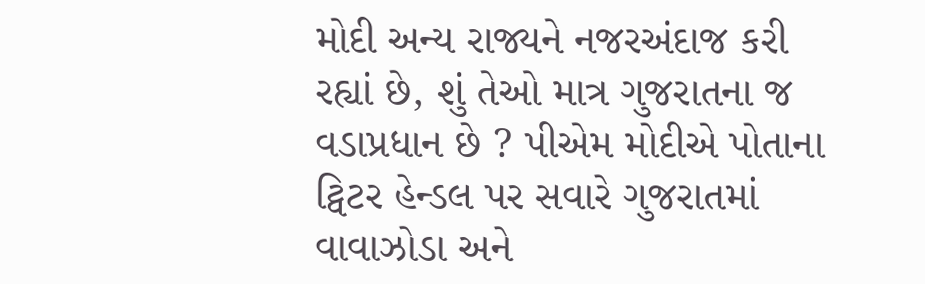મોદી અન્ય રાજ્યને નજરઅંદાજ કરી રહ્યાં છે, શું તેઓ માત્ર ગુજરાતના જ વડાપ્રધાન છે ? પીએમ મોદીએ પોતાના ટ્વિટર હેન્ડલ પર સવારે ગુજરાતમાં વાવાઝોડા અને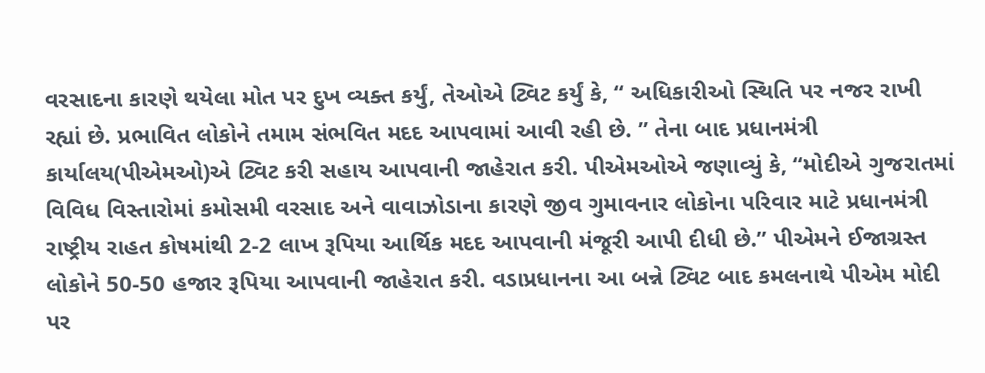વરસાદના કારણે થયેલા મોત પર દુખ વ્યક્ત કર્યું, તેઓએ ટ્વિટ કર્યું કે, “ અધિકારીઓ સ્થિતિ પર નજર રાખી રહ્યાં છે. પ્રભાવિત લોકોને તમામ સંભવિત મદદ આપવામાં આવી રહી છે. ” તેના બાદ પ્રધાનમંત્રી કાર્યાલય(પીએમઓ)એ ટ્વિટ કરી સહાય આપવાની જાહેરાત કરી. પીએમઓએ જણાવ્યું કે, “મોદીએ ગુજરાતમાં વિવિધ વિસ્તારોમાં કમોસમી વરસાદ અને વાવાઝોડાના કારણે જીવ ગુમાવનાર લોકોના પરિવાર માટે પ્રધાનમંત્રી રાષ્ટ્રીય રાહત કોષમાંથી 2-2 લાખ રૂપિયા આર્થિક મદદ આપવાની મંજૂરી આપી દીધી છે.” પીએમને ઈજાગ્રસ્ત લોકોને 50-50 હજાર રૂપિયા આપવાની જાહેરાત કરી. વડાપ્રધાનના આ બન્ને ટ્વિટ બાદ કમલનાથે પીએમ મોદી પર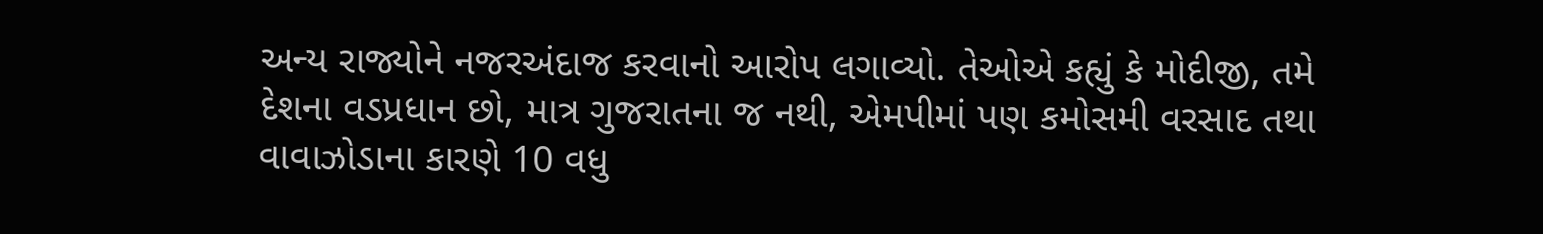અન્ય રાજ્યોને નજરઅંદાજ કરવાનો આરોપ લગાવ્યો. તેઓએ કહ્યું કે મોદીજી, તમે દેશના વડપ્રધાન છો, માત્ર ગુજરાતના જ નથી, એમપીમાં પણ કમોસમી વરસાદ તથા વાવાઝોડાના કારણે 10 વધુ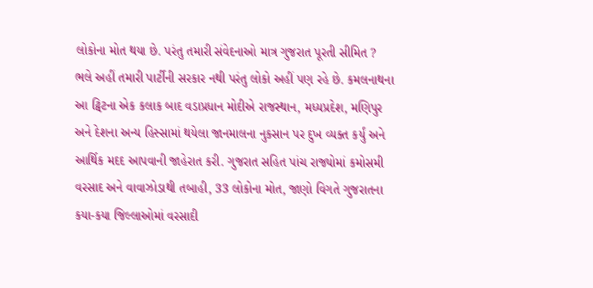લોકોના મોત થયા છે. પરંતુ તમારી સંવેદનાઓ માત્ર ગુજરાત પૂરતી સીમિત ? ભલે અહીં તમારી પાર્ટીની સરકાર નથી પરંતુ લોકો અહીં પણ રહે છે. કમલનાથના આ ટ્વિટના એક કલાક બાદ વડાપ્રધાન મોદીએ રાજસ્થાન, મધ્યપ્રદેશ, મણિપુર અને દેશના અન્ય હિસ્સામાં થયેલા જાનમાલના નુકસાન પર દુખ વ્યક્ત કર્યું અને આર્થિક મદદ આપવાની જાહેરાત કરી. ગુજરાત સહિત પાંચ રાજ્યોમાં કમોસમી વરસાદ અને વાવાઝોડાથી તબાહી, 33 લોકોના મોત, જાણો વિગતે ગુજરાતના કયા-કયા જિલ્લાઓમાં વરસાદી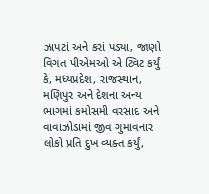ઝાપટાં અને કરાં પડ્યા, જાણો વિગત પીએમઓ એ ટ્વિટ કર્યું કે, મધ્યપ્રદેશ, રાજસ્થાન, મણિપુર અને દેશના અન્ય ભાગમાં કમોસમી વરસાદ અને વાવાઝોડામાં જીવ ગુમાવનાર લોકો પ્રતિ દુખ વ્યક્ત કર્યું,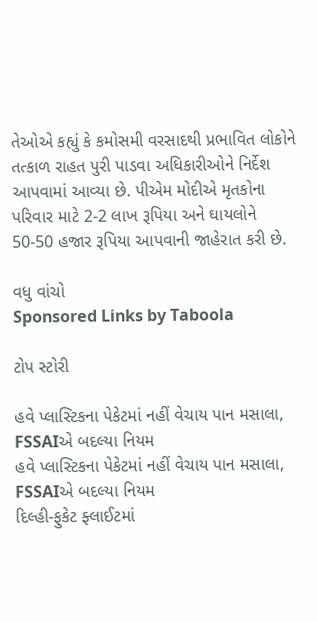તેઓએ કહ્યું કે કમોસમી વરસાદથી પ્રભાવિત લોકોને તત્કાળ રાહત પુરી પાડવા અધિકારીઓને નિર્દેશ આપવામાં આવ્યા છે. પીએમ મોદીએ મૃતકોના પરિવાર માટે 2-2 લાખ રૂપિયા અને ઘાયલોને 50-50 હજાર રૂપિયા આપવાની જાહેરાત કરી છે.

વધુ વાંચો
Sponsored Links by Taboola

ટોપ સ્ટોરી

હવે પ્લાસ્ટિકના પેકેટમાં નહીં વેચાય પાન મસાલા, FSSAIએ બદલ્યા નિયમ
હવે પ્લાસ્ટિકના પેકેટમાં નહીં વેચાય પાન મસાલા, FSSAIએ બદલ્યા નિયમ
દિલ્હી-ફુકેટ ફ્લાઈટમાં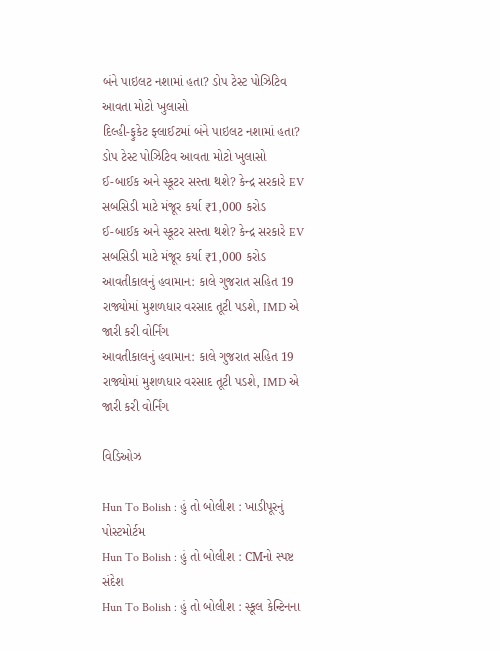બંને પાઇલટ નશામાં હતા? ડોપ ટેસ્ટ પોઝિટિવ આવતા મોટો ખુલાસો
દિલ્હી-ફુકેટ ફ્લાઈટમાં બંને પાઇલટ નશામાં હતા? ડોપ ટેસ્ટ પોઝિટિવ આવતા મોટો ખુલાસો
ઈ-બાઈક અને સ્કૂટર સસ્તા થશે? કેન્દ્ર સરકારે EV સબસિડી માટે મંજૂર કર્યા ₹1,000 કરોડ
ઈ-બાઈક અને સ્કૂટર સસ્તા થશે? કેન્દ્ર સરકારે EV સબસિડી માટે મંજૂર કર્યા ₹1,000 કરોડ
આવતીકાલનું હવામાન: કાલે ગુજરાત સહિત 19 રાજ્યોમાં મુશળધાર વરસાદ તૂટી પડશે, IMD એ જારી કરી વોર્નિંગ
આવતીકાલનું હવામાન: કાલે ગુજરાત સહિત 19 રાજ્યોમાં મુશળધાર વરસાદ તૂટી પડશે, IMD એ જારી કરી વોર્નિંગ

વિડિઓઝ

Hun To Bolish : હું તો બોલીશ : ખાડીપૂરનું પોસ્ટમોર્ટમ
Hun To Bolish : હું તો બોલીશ : CMનો સ્પષ્ટ સંદેશ
Hun To Bolish : હું તો બોલીશ : સ્કૂલ કેન્ટિનના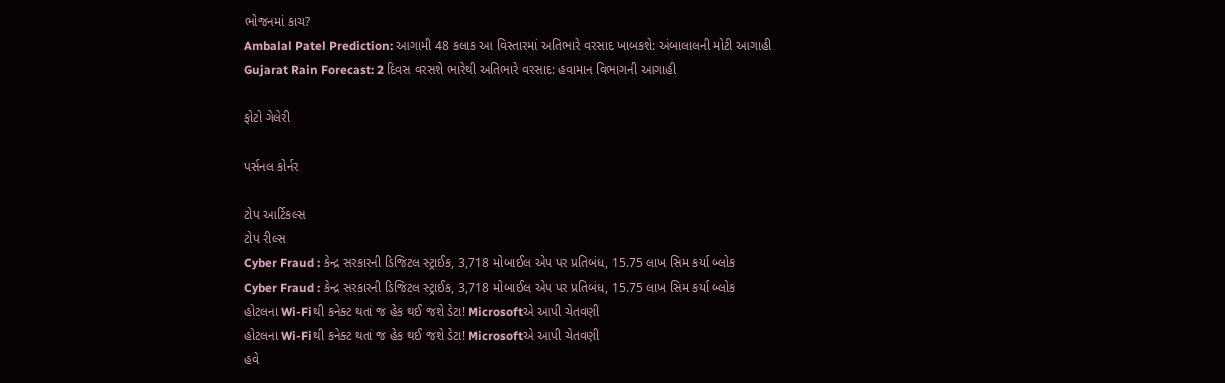ભોજનમાં કાચ?
Ambalal Patel Prediction: આગામી 48 કલાક આ વિસ્તારમાં અતિભારે વરસાદ ખાબકશે: અંબાલાલની મોટી આગાહી
Gujarat Rain Forecast: 2 દિવસ વરસશે ભારેથી અતિભારે વરસાદ: હવામાન વિભાગની આગાહી

ફોટો ગેલેરી

પર્સનલ કોર્નર

ટોપ આર્ટિકલ્સ
ટોપ રીલ્સ
Cyber Fraud : કેન્દ્ર સરકારની ડિજિટલ સ્ટ્રાઈક, 3,718 મોબાઈલ એપ પર પ્રતિબંધ, 15.75 લાખ સિમ કર્યા બ્લોક
Cyber Fraud : કેન્દ્ર સરકારની ડિજિટલ સ્ટ્રાઈક, 3,718 મોબાઈલ એપ પર પ્રતિબંધ, 15.75 લાખ સિમ કર્યા બ્લોક
હોટલના Wi-Fiથી કનેક્ટ થતાં જ હેક થઈ જશે ડેટા! Microsoftએ આપી ચેતવણી
હોટલના Wi-Fiથી કનેક્ટ થતાં જ હેક થઈ જશે ડેટા! Microsoftએ આપી ચેતવણી
હવે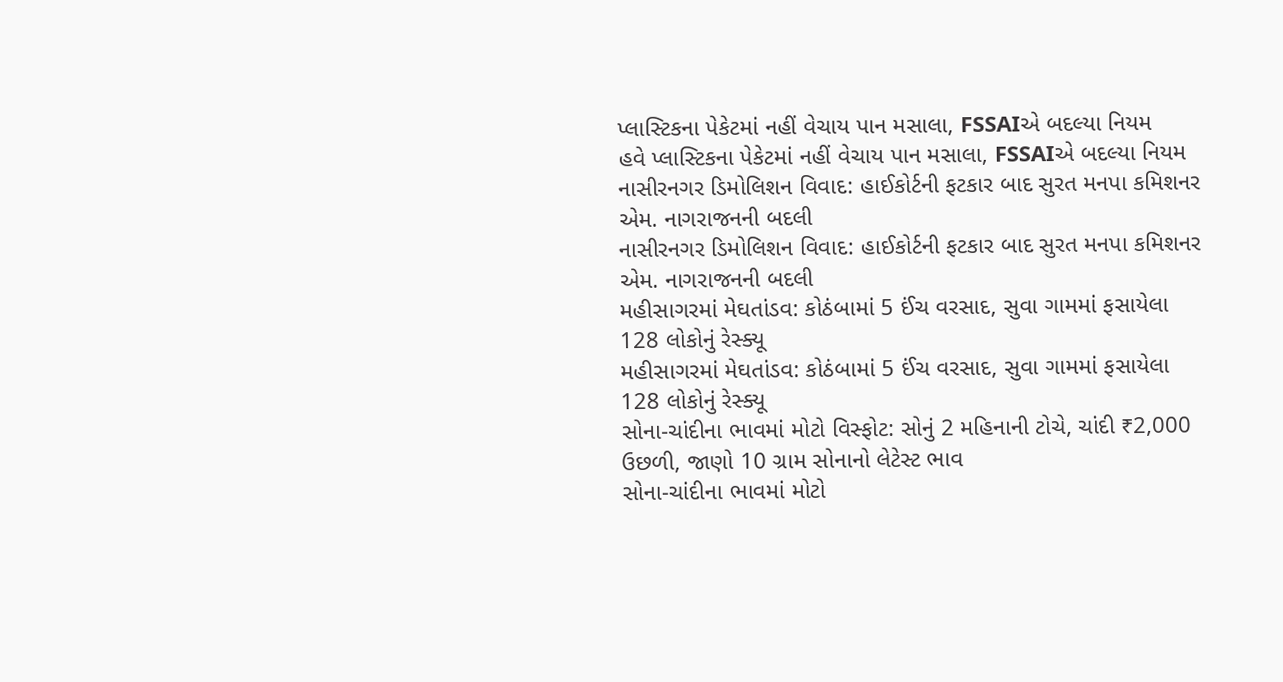પ્લાસ્ટિકના પેકેટમાં નહીં વેચાય પાન મસાલા, FSSAIએ બદલ્યા નિયમ
હવે પ્લાસ્ટિકના પેકેટમાં નહીં વેચાય પાન મસાલા, FSSAIએ બદલ્યા નિયમ
નાસીરનગર ડિમોલિશન વિવાદ: હાઈકોર્ટની ફટકાર બાદ સુરત મનપા કમિશનર એમ. નાગરાજનની બદલી
નાસીરનગર ડિમોલિશન વિવાદ: હાઈકોર્ટની ફટકાર બાદ સુરત મનપા કમિશનર એમ. નાગરાજનની બદલી
મહીસાગરમાં મેઘતાંડવ: કોઠંબામાં 5 ઈંચ વરસાદ, સુવા ગામમાં ફસાયેલા 128 લોકોનું રેસ્ક્યૂ
મહીસાગરમાં મેઘતાંડવ: કોઠંબામાં 5 ઈંચ વરસાદ, સુવા ગામમાં ફસાયેલા 128 લોકોનું રેસ્ક્યૂ
સોના-ચાંદીના ભાવમાં મોટો વિસ્ફોટ: સોનું 2 મહિનાની ટોચે, ચાંદી ₹2,000 ઉછળી, જાણો 10 ગ્રામ સોનાનો લેટેસ્ટ ભાવ
સોના-ચાંદીના ભાવમાં મોટો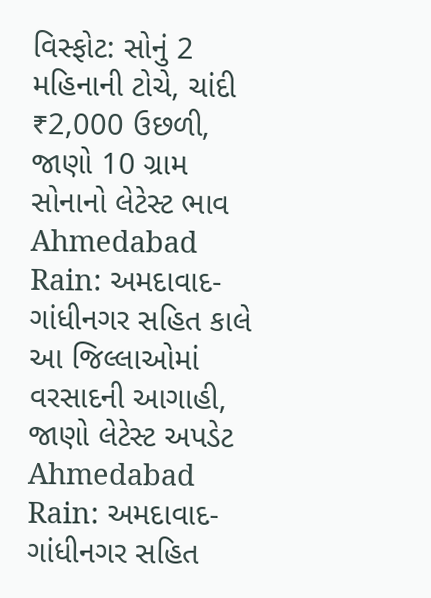વિસ્ફોટ: સોનું 2 મહિનાની ટોચે, ચાંદી ₹2,000 ઉછળી, જાણો 10 ગ્રામ સોનાનો લેટેસ્ટ ભાવ
Ahmedabad Rain: અમદાવાદ-ગાંધીનગર સહિત કાલે આ જિલ્લાઓમાં વરસાદની આગાહી, જાણો લેટેસ્ટ અપડેટ
Ahmedabad Rain: અમદાવાદ-ગાંધીનગર સહિત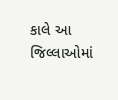કાલે આ જિલ્લાઓમાં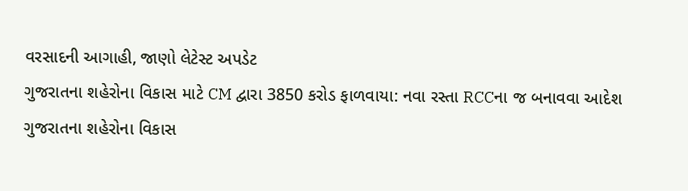વરસાદની આગાહી, જાણો લેટેસ્ટ અપડેટ
ગુજરાતના શહેરોના વિકાસ માટે CM દ્વારા 3850 કરોડ ફાળવાયા: નવા રસ્તા RCCના જ બનાવવા આદેશ
ગુજરાતના શહેરોના વિકાસ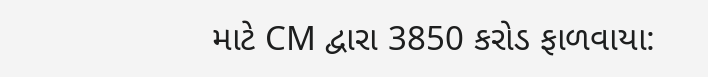માટે CM દ્વારા 3850 કરોડ ફાળવાયા: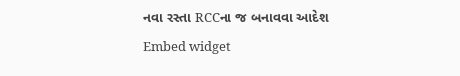નવા રસ્તા RCCના જ બનાવવા આદેશ
Embed widget